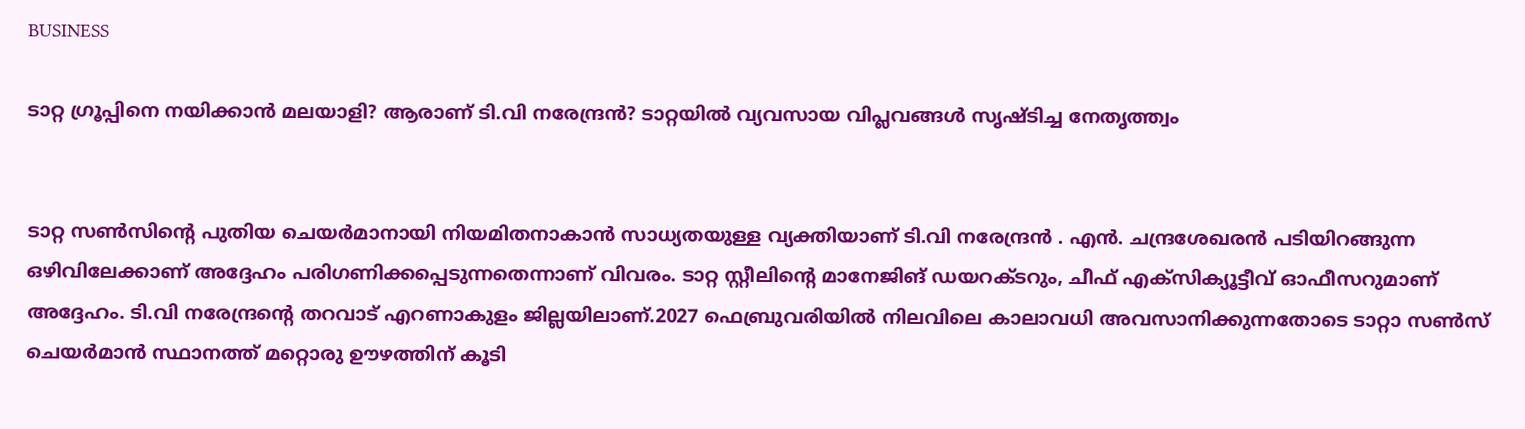BUSINESS

ടാറ്റ ഗ്രൂപ്പിനെ നയിക്കാൻ മലയാളി? ആരാണ് ടി.വി നരേന്ദ്രൻ? ടാറ്റയിൽ വ്യവസായ വിപ്ലവങ്ങൾ സൃഷ്ടിച്ച നേതൃത്ത്വം


ടാറ്റ സൺസിന്റെ പുതിയ ചെയർമാനായി നിയമിതനാകാൻ സാധ്യതയുള്ള വ്യക്തിയാണ് ടി.വി നരേന്ദ്രൻ . എൻ. ചന്ദ്രശേഖരൻ പടിയിറങ്ങുന്ന ഒഴിവിലേക്കാണ് അദ്ദേഹം പരിഗണിക്കപ്പെടുന്നതെന്നാണ് വിവരം. ടാറ്റ സ്റ്റീലിന്റെ മാനേജിങ് ഡയറക്ടറും, ചീഫ് എക്സിക്യൂട്ടീവ് ഓഫീസറുമാണ് അദ്ദേഹം. ടി.വി നരേന്ദ്രന്റെ തറവാട് എറണാകുളം ജില്ലയിലാണ്.2027 ഫെബ്രുവരിയിൽ നിലവിലെ കാലാവധി അവസാനിക്കുന്നതോടെ ടാറ്റാ സൺസ് ചെയർമാൻ സ്ഥാനത്ത് മറ്റൊരു ഊഴത്തിന് കൂടി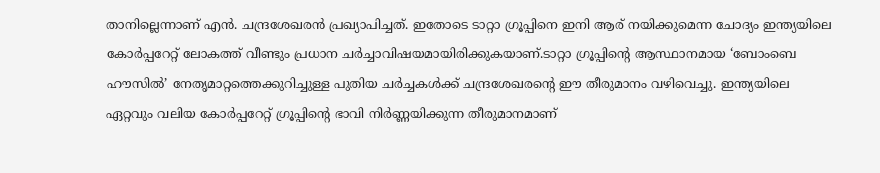താനില്ലെന്നാണ് എൻ. ചന്ദ്രശേഖരൻ പ്രഖ്യാപിച്ചത്. ഇതോടെ ടാറ്റാ ഗ്രൂപ്പിനെ ഇനി ആര് നയിക്കുമെന്ന ചോദ്യം ഇന്ത്യയിലെ കോർപ്പറേറ്റ് ലോകത്ത് വീണ്ടും പ്രധാന ചർച്ചാവിഷയമായിരിക്കുകയാണ്.ടാറ്റാ ഗ്രൂപ്പിന്റെ ആസ്ഥാനമായ ‘ബോംബെ ഹൗസിൽ’ നേതൃമാറ്റത്തെക്കുറിച്ചുള്ള പുതിയ ചർച്ചകൾക്ക് ചന്ദ്രശേഖരന്റെ ഈ തീരുമാനം വഴിവെച്ചു. ഇന്ത്യയിലെ ഏറ്റവും വലിയ കോർപ്പറേറ്റ് ഗ്രൂപ്പിന്റെ ഭാവി നിർണ്ണയിക്കുന്ന തീരുമാനമാണ്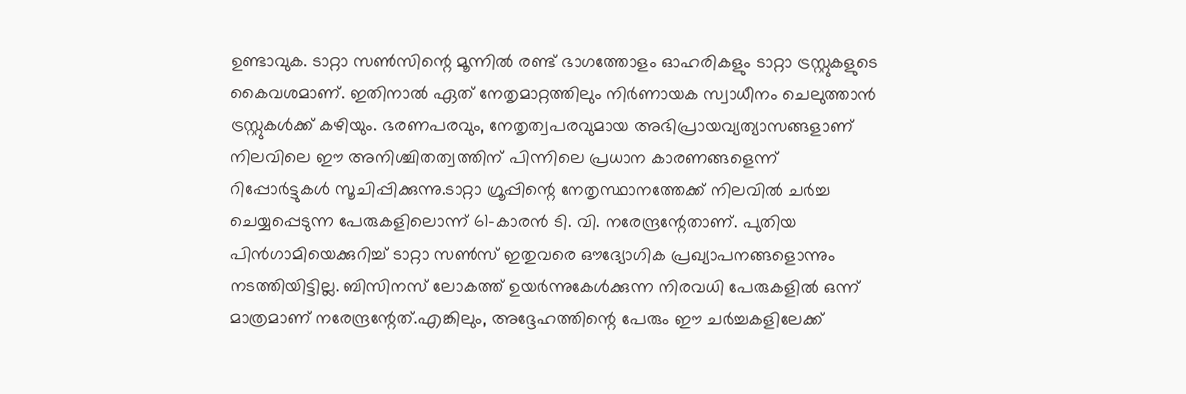ഉണ്ടാവുക. ടാറ്റാ സൺസിന്റെ മൂന്നിൽ രണ്ട് ഭാഗത്തോളം ഓഹരികളും ടാറ്റാ ട്രസ്റ്റുകളുടെ കൈവശമാണ്. ഇതിനാൽ ഏത് നേതൃമാറ്റത്തിലും നിർണായക സ്വാധീനം ചെലുത്താൻ ട്രസ്റ്റുകൾക്ക് കഴിയും. ഭരണപരവും, നേതൃത്വപരവുമായ അഭിപ്രായവ്യത്യാസങ്ങളാണ് നിലവിലെ ഈ അനിശ്ചിതത്വത്തിന് പിന്നിലെ പ്രധാന കാരണങ്ങളെന്ന് റിപ്പോർട്ടുകൾ സൂചിപ്പിക്കുന്നു.ടാറ്റാ ഗ്രൂപ്പിന്റെ നേതൃസ്ഥാനത്തേക്ക് നിലവിൽ ചർച്ച ചെയ്യപ്പെടുന്ന പേരുകളിലൊന്ന് 61-കാരൻ ടി. വി. നരേന്ദ്രന്റേതാണ്. പുതിയ പിൻഗാമിയെക്കുറിച്ച് ടാറ്റാ സൺസ് ഇതുവരെ ഔദ്യോഗിക പ്രഖ്യാപനങ്ങളൊന്നും നടത്തിയിട്ടില്ല. ബിസിനസ് ലോകത്ത് ഉയർന്നുകേൾക്കുന്ന നിരവധി പേരുകളിൽ ഒന്ന് മാത്രമാണ് നരേന്ദ്രന്റേത്.എങ്കിലും, അദ്ദേഹത്തിന്റെ പേരും ഈ ചർച്ചകളിലേക്ക്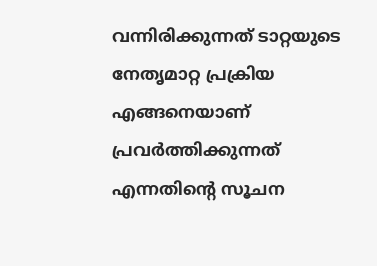വന്നിരിക്കുന്നത് ടാറ്റയുടെ നേതൃമാറ്റ പ്രക്രിയ എങ്ങനെയാണ് പ്രവർത്തിക്കുന്നത് എന്നതിന്റെ സൂചന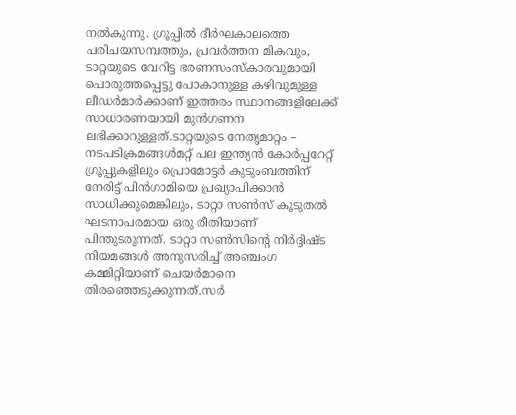നൽകുന്നു. ഗ്രൂപ്പിൽ ദീർഘകാലത്തെ പരിചയസമ്പത്തും, പ്രവർത്തന മികവും, ടാറ്റയുടെ വേറിട്ട ഭരണസംസ്കാരവുമായി പൊരുത്തപ്പെട്ടു പോകാനുള്ള കഴിവുമുള്ള ലീഡർമാർക്കാണ് ഇത്തരം സ്ഥാനങ്ങളിലേക്ക് സാധാരണയായി മുൻഗണന ലഭിക്കാറുള്ളത്.ടാറ്റയുടെ നേതൃമാറ്റം – നടപടിക്രമങ്ങൾമറ്റ് പല ഇന്ത്യൻ കോർപ്പറേറ്റ് ഗ്രൂപ്പുകളിലും പ്രൊമോട്ടർ കുടുംബത്തിന് നേരിട്ട് പിൻഗാമിയെ പ്രഖ്യാപിക്കാൻ സാധിക്കുമെങ്കിലും, ടാറ്റാ സൺസ് കൂടുതൽ ഘടനാപരമായ ഒരു രീതിയാണ് പിന്തുടരുന്നത്. ടാറ്റാ സൺസിന്റെ നിർദ്ദിഷ്ട നിയമങ്ങൾ അനുസരിച്ച് അഞ്ചംഗ കമ്മിറ്റിയാണ് ചെയർമാനെ തിരഞ്ഞെടുക്കുന്നത്.സർ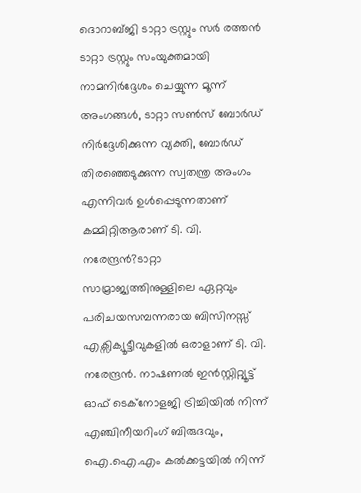ദൊറാബ്ജി ടാറ്റാ ട്രസ്റ്റും സർ രത്തൻ ടാറ്റാ ട്രസ്റ്റും സംയുക്തമായി നാമനിർദ്ദേശം ചെയ്യുന്ന മൂന്ന് അംഗങ്ങൾ, ടാറ്റാ സൺസ് ബോർഡ് നിർദ്ദേശിക്കുന്ന വ്യക്തി, ബോർഡ് തിരഞ്ഞെടുക്കുന്ന സ്വതന്ത്ര അംഗം എന്നിവർ ഉൾപ്പെടുന്നതാണ് കമ്മിറ്റിആരാണ് ടി. വി. നരേന്ദ്രൻ?ടാറ്റാ സാമ്രാജ്യത്തിനുള്ളിലെ ഏറ്റവും പരിചയസമ്പന്നരായ ബിസിനസ്സ് എക്സിക്യൂട്ടീവുകളിൽ ഒരാളാണ് ടി. വി. നരേന്ദ്രൻ. നാഷണൽ ഇൻസ്റ്റിറ്റ്യൂട്ട് ഓഫ് ടെക്നോളജി ട്രിച്ചിയിൽ നിന്ന് എഞ്ചിനീയറിംഗ് ബിരുദവും, ഐ.ഐ.എം കൽക്കട്ടയിൽ നിന്ന്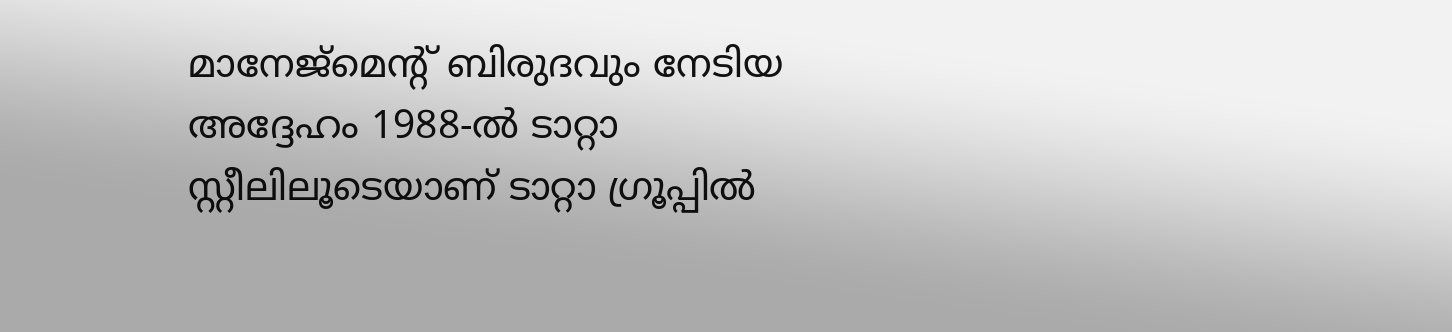മാനേജ്‌മെന്റ് ബിരുദവും നേടിയ അദ്ദേഹം 1988-ൽ ടാറ്റാ സ്റ്റീലിലൂടെയാണ് ടാറ്റാ ഗ്രൂപ്പിൽ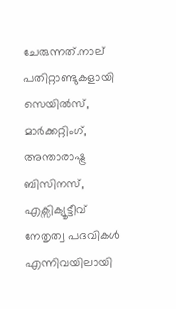ചേരുന്നത്.നാല് പതിറ്റാണ്ടുകളായി സെയിൽസ്, മാർക്കറ്റിംഗ്, അന്താരാഷ്ട്ര ബിസിനസ്, എക്സിക്യൂട്ടീവ് നേതൃത്വ പദവികൾ എന്നിവയിലായി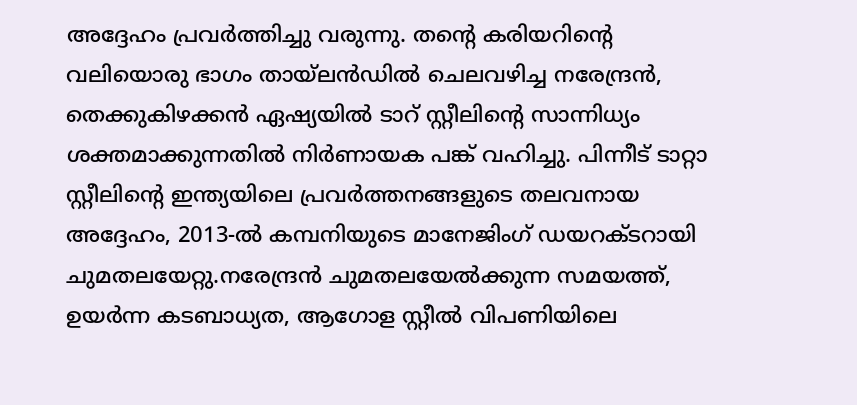അദ്ദേഹം പ്രവർത്തിച്ചു വരുന്നു. തന്റെ കരിയറിന്റെ വലിയൊരു ഭാഗം തായ്‌ലൻഡിൽ ചെലവഴിച്ച നരേന്ദ്രൻ, തെക്കുകിഴക്കൻ ഏഷ്യയിൽ ടാറ് സ്റ്റീലിന്റെ സാന്നിധ്യം ശക്തമാക്കുന്നതിൽ നിർണായക പങ്ക് വഹിച്ചു. പിന്നീട് ടാറ്റാ സ്റ്റീലിന്റെ ഇന്ത്യയിലെ പ്രവർത്തനങ്ങളുടെ തലവനായ അദ്ദേഹം, 2013-ൽ കമ്പനിയുടെ മാനേജിംഗ് ഡയറക്ടറായി ചുമതലയേറ്റു.നരേന്ദ്രൻ ചുമതലയേൽക്കുന്ന സമയത്ത്, ഉയർന്ന കടബാധ്യത, ആഗോള സ്റ്റീൽ വിപണിയിലെ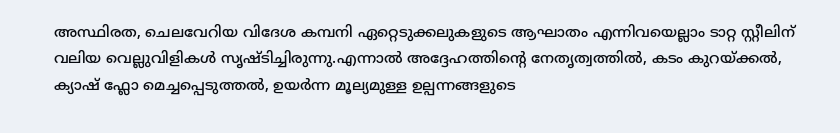അസ്ഥിരത, ചെലവേറിയ വിദേശ കമ്പനി ഏറ്റെടുക്കലുകളുടെ ആഘാതം എന്നിവയെല്ലാം ടാറ്റ സ്റ്റീലിന് വലിയ വെല്ലുവിളികൾ സൃഷ്ടിച്ചിരുന്നു.എന്നാൽ അദ്ദേഹത്തിന്റെ നേതൃത്വത്തിൽ, കടം കുറയ്ക്കൽ, ക്യാഷ് ഫ്ലോ മെച്ചപ്പെടുത്തൽ, ഉയർന്ന മൂല്യമുള്ള ഉല്പന്നങ്ങളുടെ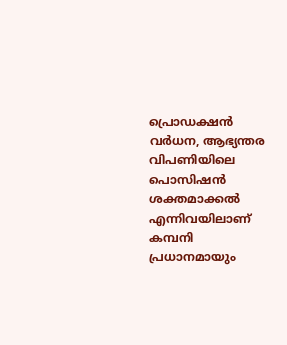പ്രൊഡക്ഷൻ വർധന, ആഭ്യന്തര വിപണിയിലെ പൊസിഷൻ ശക്തമാക്കൽ എന്നിവയിലാണ് കമ്പനി പ്രധാനമായും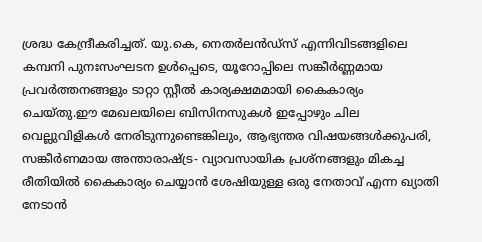ശ്രദ്ധ കേന്ദ്രീകരിച്ചത്. യു.കെ, നെതർലൻഡ്‌സ് എന്നിവിടങ്ങളിലെ കമ്പനി പുനഃസംഘടന ഉൾപ്പെടെ, യൂറോപ്പിലെ സങ്കീർണ്ണമായ പ്രവർത്തനങ്ങളും ടാറ്റാ സ്റ്റീൽ കാര്യക്ഷമമായി കൈകാര്യം ചെയ്തു.ഈ മേഖലയിലെ ബിസിനസുകൾ ഇപ്പോഴും ചില വെല്ലുവിളികൾ നേരിടുന്നുണ്ടെങ്കിലും, ആഭ്യന്തര വിഷയങ്ങൾക്കുപരി, സങ്കീർണമായ അന്താരാഷ്ട്ര- വ്യാവസായിക പ്രശ്നങ്ങളും മികച്ച രീതിയിൽ കൈകാര്യം ചെയ്യാൻ ശേഷിയുള്ള ഒരു നേതാവ് എന്ന ഖ്യാതി നേടാൻ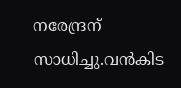നരേന്ദ്രന് സാധിച്ചു.വൻകിട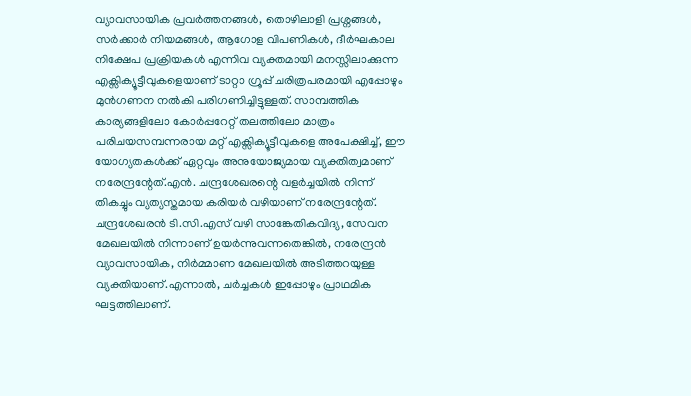വ്യാവസായിക പ്രവർത്തനങ്ങൾ, തൊഴിലാളി പ്രശ്നങ്ങൾ, സർക്കാർ നിയമങ്ങൾ, ആഗോള വിപണികൾ, ദീർഘകാല നിക്ഷേപ പ്രക്രിയകൾ എന്നിവ വ്യക്തമായി മനസ്സിലാക്കുന്ന എക്സിക്യൂട്ടീവുകളെയാണ് ടാറ്റാ ഗ്രൂപ്പ് ചരിത്രപരമായി എപ്പോഴും മുൻഗണന നൽകി പരിഗണിച്ചിട്ടുള്ളത്. സാമ്പത്തിക കാര്യങ്ങളിലോ കോർപ്പറേറ്റ് തലത്തിലോ മാത്രം പരിചയസമ്പന്നരായ മറ്റ് എക്സിക്യൂട്ടീവുകളെ അപേക്ഷിച്ച്, ഈ യോഗ്യതകൾക്ക് ഏറ്റവും അനുയോജ്യമായ വ്യക്തിത്വമാണ് നരേന്ദ്രന്റേത്.എൻ. ചന്ദ്രശേഖരന്റെ വളർച്ചയിൽ നിന്ന് തികച്ചും വ്യത്യസ്തമായ കരിയർ വഴിയാണ് നരേന്ദ്രന്റേത്. ചന്ദ്രശേഖരൻ ടി.സി.എസ് വഴി സാങ്കേതികവിദ്യ, സേവന മേഖലയിൽ നിന്നാണ് ഉയർന്നുവന്നതെങ്കിൽ, നരേന്ദ്രൻ വ്യാവസായിക, നിർമ്മാണ മേഖലയിൽ അടിത്തറയുള്ള വ്യക്തിയാണ്.എന്നാൽ, ചർച്ചകൾ ഇപ്പോഴും പ്രാഥമിക ഘട്ടത്തിലാണ്.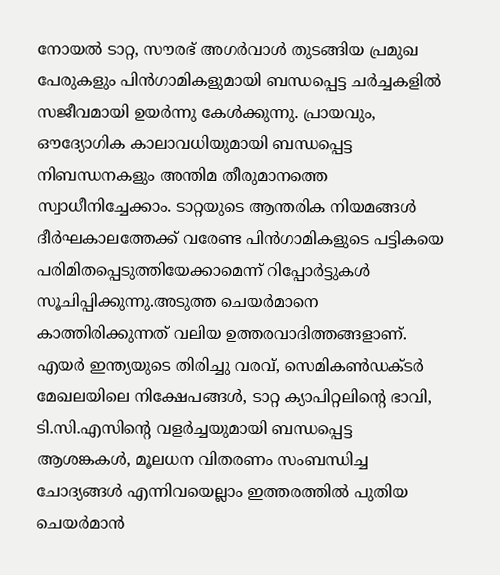നോയൽ ടാറ്റ, സൗരഭ് അഗർവാൾ തുടങ്ങിയ പ്രമുഖ പേരുകളും പിൻഗാമികളുമായി ബന്ധപ്പെട്ട ചർച്ചകളിൽ സജീവമായി ഉയർന്നു കേൾക്കുന്നു. പ്രായവും, ഔദ്യോഗിക കാലാവധിയുമായി ബന്ധപ്പെട്ട നിബന്ധനകളും അന്തിമ തീരുമാനത്തെ സ്വാധീനിച്ചേക്കാം. ടാറ്റയുടെ ആന്തരിക നിയമങ്ങൾ ദീർഘകാലത്തേക്ക് വരേണ്ട പിൻഗാമികളുടെ പട്ടികയെ പരിമിതപ്പെടുത്തിയേക്കാമെന്ന് റിപ്പോർട്ടുകൾ സൂചിപ്പിക്കുന്നു.അടുത്ത ചെയർമാനെ കാത്തിരിക്കുന്നത് വലിയ ഉത്തരവാദിത്തങ്ങളാണ്. എയർ ഇന്ത്യയുടെ തിരിച്ചു വരവ്, സെമികൺഡക്ടർ മേഖലയിലെ നിക്ഷേപങ്ങൾ, ടാറ്റ ക്യാപിറ്റലിന്റെ ഭാവി, ടി.സി.എസിന്റെ വളർച്ചയുമായി ബന്ധപ്പെട്ട ആശങ്കകൾ, മൂലധന വിതരണം സംബന്ധിച്ച ചോദ്യങ്ങൾ എന്നിവയെല്ലാം ഇത്തരത്തിൽ പുതിയ ചെയർമാൻ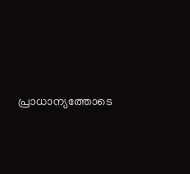പ്രാധാന്യത്തോടെ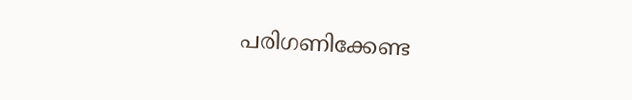പരിഗണിക്കേണ്ട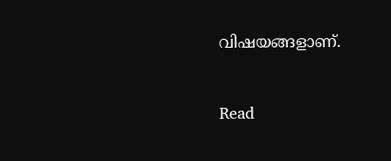വിഷയങ്ങളാണ്.


Read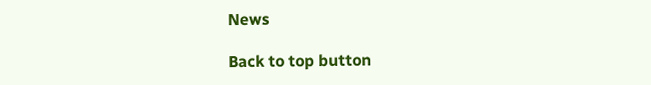News

Back to top button